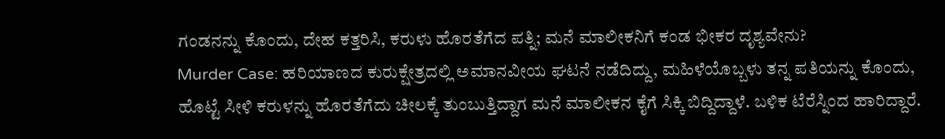ಗಂಡನನ್ನು ಕೊಂದು, ದೇಹ ಕತ್ತರಿಸಿ, ಕರುಳು ಹೊರತೆಗೆದ ಪತ್ನಿ; ಮನೆ ಮಾಲೀಕನಿಗೆ ಕಂಡ ಭೀಕರ ದೃಶ್ಯವೇನು?
Murder Case: ಹರಿಯಾಣದ ಕುರುಕ್ಷೇತ್ರದಲ್ಲಿ ಅಮಾನವೀಯ ಘಟನೆ ನಡೆದಿದ್ದು, ಮಹಿಳೆಯೊಬ್ಬಳು ತನ್ನ ಪತಿಯನ್ನು ಕೊಂದು, ಹೊಟ್ಟೆ ಸೀಳಿ ಕರುಳನ್ನು ಹೊರತೆಗೆದು ಚೀಲಕ್ಕೆ ತುಂಬುತ್ತಿದ್ದಾಗ ಮನೆ ಮಾಲೀಕನ ಕೈಗೆ ಸಿಕ್ಕಿ ಬಿದ್ದಿದ್ದಾಳೆ. ಬಳಿಕ ಟೆರೆಸ್ನಿಂದ ಹಾರಿದ್ದಾರೆ.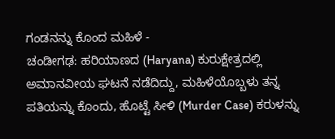ಗಂಡನನ್ನು ಕೊಂದ ಮಹಿಳೆ -
ಚಂಡೀಗಢ: ಹರಿಯಾಣದ (Haryana) ಕುರುಕ್ಷೇತ್ರದಲ್ಲಿ ಅಮಾನವೀಯ ಘಟನೆ ನಡೆದಿದ್ದು, ಮಹಿಳೆಯೊಬ್ಬಳು ತನ್ನ ಪತಿಯನ್ನು ಕೊಂದು, ಹೊಟ್ಟೆ ಸೀಳಿ (Murder Case) ಕರುಳನ್ನು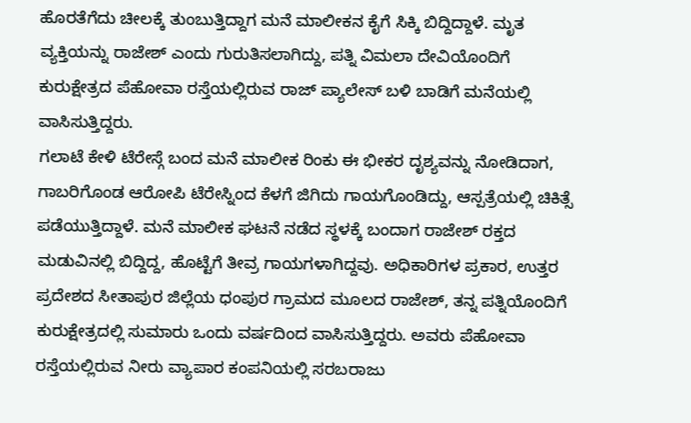ಹೊರತೆಗೆದು ಚೀಲಕ್ಕೆ ತುಂಬುತ್ತಿದ್ದಾಗ ಮನೆ ಮಾಲೀಕನ ಕೈಗೆ ಸಿಕ್ಕಿ ಬಿದ್ದಿದ್ದಾಳೆ. ಮೃತ ವ್ಯಕ್ತಿಯನ್ನು ರಾಜೇಶ್ ಎಂದು ಗುರುತಿಸಲಾಗಿದ್ದು, ಪತ್ನಿ ವಿಮಲಾ ದೇವಿಯೊಂದಿಗೆ ಕುರುಕ್ಷೇತ್ರದ ಪೆಹೋವಾ ರಸ್ತೆಯಲ್ಲಿರುವ ರಾಜ್ ಪ್ಯಾಲೇಸ್ ಬಳಿ ಬಾಡಿಗೆ ಮನೆಯಲ್ಲಿ ವಾಸಿಸುತ್ತಿದ್ದರು.
ಗಲಾಟೆ ಕೇಳಿ ಟೆರೇಸ್ಗೆ ಬಂದ ಮನೆ ಮಾಲೀಕ ರಿಂಕು ಈ ಭೀಕರ ದೃಶ್ಯವನ್ನು ನೋಡಿದಾಗ, ಗಾಬರಿಗೊಂಡ ಆರೋಪಿ ಟೆರೇಸ್ನಿಂದ ಕೆಳಗೆ ಜಿಗಿದು ಗಾಯಗೊಂಡಿದ್ದು, ಆಸ್ಪತ್ರೆಯಲ್ಲಿ ಚಿಕಿತ್ಸೆ ಪಡೆಯುತ್ತಿದ್ದಾಳೆ. ಮನೆ ಮಾಲೀಕ ಘಟನೆ ನಡೆದ ಸ್ಥಳಕ್ಕೆ ಬಂದಾಗ ರಾಜೇಶ್ ರಕ್ತದ ಮಡುವಿನಲ್ಲಿ ಬಿದ್ದಿದ್ದ, ಹೊಟ್ಟೆಗೆ ತೀವ್ರ ಗಾಯಗಳಾಗಿದ್ದವು. ಅಧಿಕಾರಿಗಳ ಪ್ರಕಾರ, ಉತ್ತರ ಪ್ರದೇಶದ ಸೀತಾಪುರ ಜಿಲ್ಲೆಯ ಧಂಪುರ ಗ್ರಾಮದ ಮೂಲದ ರಾಜೇಶ್, ತನ್ನ ಪತ್ನಿಯೊಂದಿಗೆ ಕುರುಕ್ಷೇತ್ರದಲ್ಲಿ ಸುಮಾರು ಒಂದು ವರ್ಷದಿಂದ ವಾಸಿಸುತ್ತಿದ್ದರು. ಅವರು ಪೆಹೋವಾ ರಸ್ತೆಯಲ್ಲಿರುವ ನೀರು ವ್ಯಾಪಾರ ಕಂಪನಿಯಲ್ಲಿ ಸರಬರಾಜು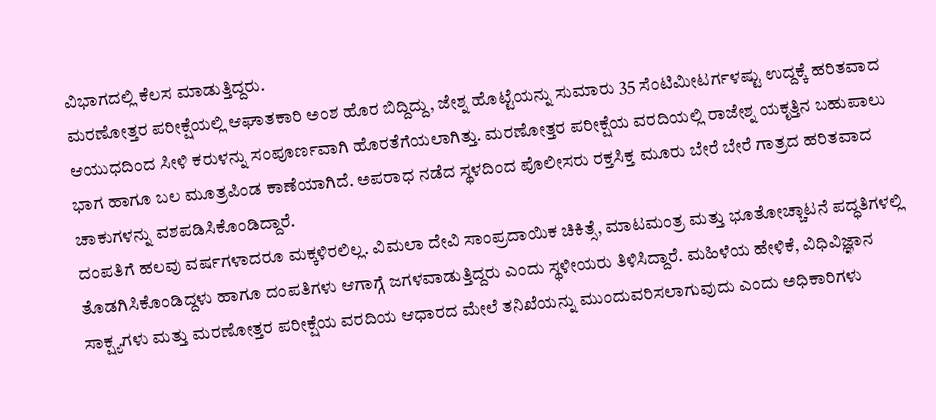ವಿಭಾಗದಲ್ಲಿ ಕೆಲಸ ಮಾಡುತ್ತಿದ್ದರು.
ಮರಣೋತ್ತರ ಪರೀಕ್ಷೆಯಲ್ಲಿ ಆಘಾತಕಾರಿ ಅಂಶ ಹೊರ ಬಿದ್ದಿದ್ದು, ಜೇಶ್ನ ಹೊಟ್ಟೆಯನ್ನು ಸುಮಾರು 35 ಸೆಂಟಿಮೀಟರ್ಗಳಷ್ಟು ಉದ್ದಕ್ಕೆ ಹರಿತವಾದ ಆಯುಧದಿಂದ ಸೀಳಿ ಕರುಳನ್ನು ಸಂಪೂರ್ಣವಾಗಿ ಹೊರತೆಗೆಯಲಾಗಿತ್ತು. ಮರಣೋತ್ತರ ಪರೀಕ್ಷೆಯ ವರದಿಯಲ್ಲಿ ರಾಜೇಶ್ನ ಯಕೃತ್ತಿನ ಬಹುಪಾಲು ಭಾಗ ಹಾಗೂ ಬಲ ಮೂತ್ರಪಿಂಡ ಕಾಣೆಯಾಗಿದೆ. ಅಪರಾಧ ನಡೆದ ಸ್ಥಳದಿಂದ ಪೊಲೀಸರು ರಕ್ತಸಿಕ್ತ ಮೂರು ಬೇರೆ ಬೇರೆ ಗಾತ್ರದ ಹರಿತವಾದ ಚಾಕುಗಳನ್ನು ವಶಪಡಿಸಿಕೊಂಡಿದ್ದಾರೆ.
ದಂಪತಿಗೆ ಹಲವು ವರ್ಷಗಳಾದರೂ ಮಕ್ಕಳಿರಲಿಲ್ಲ. ವಿಮಲಾ ದೇವಿ ಸಾಂಪ್ರದಾಯಿಕ ಚಿಕಿತ್ಸೆ, ಮಾಟಮಂತ್ರ ಮತ್ತು ಭೂತೋಚ್ಚಾಟನೆ ಪದ್ಧತಿಗಳಲ್ಲಿ ತೊಡಗಿಸಿಕೊಂಡಿದ್ದಳು ಹಾಗೂ ದಂಪತಿಗಳು ಆಗಾಗ್ಗೆ ಜಗಳವಾಡುತ್ತಿದ್ದರು ಎಂದು ಸ್ಥಳೀಯರು ತಿಳಿಸಿದ್ದಾರೆ. ಮಹಿಳೆಯ ಹೇಳಿಕೆ, ವಿಧಿವಿಜ್ಞಾನ ಸಾಕ್ಷ್ಯಗಳು ಮತ್ತು ಮರಣೋತ್ತರ ಪರೀಕ್ಷೆಯ ವರದಿಯ ಆಧಾರದ ಮೇಲೆ ತನಿಖೆಯನ್ನು ಮುಂದುವರಿಸಲಾಗುವುದು ಎಂದು ಅಧಿಕಾರಿಗಳು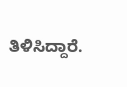ತಿಳಿಸಿದ್ದಾರೆ.